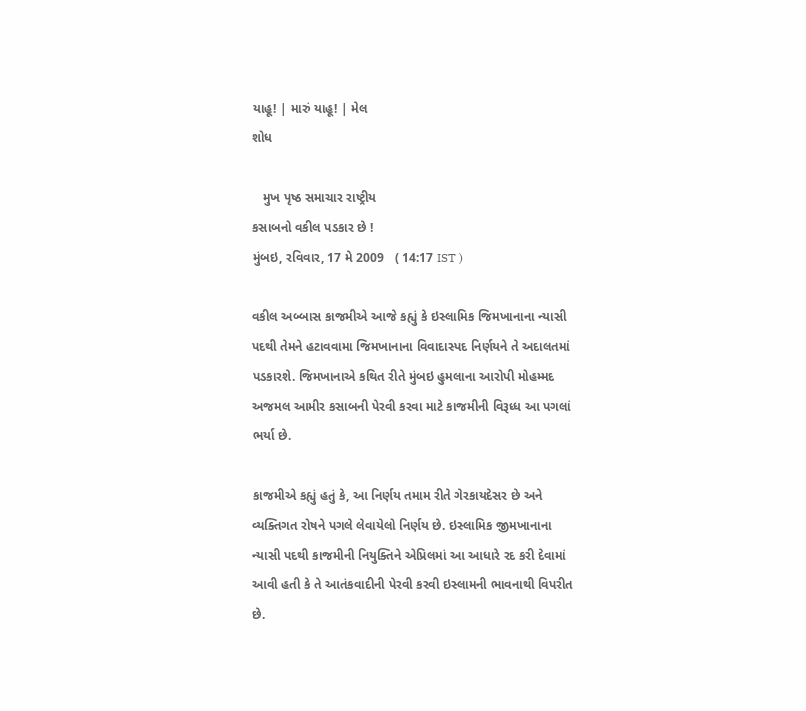યાહૂ! | મારું યાહૂ! | મેલ
શોધ

   મુખ પૃષ્ઠ સમાચાર રાષ્ટ્રીય
કસાબનો વકીલ પડકાર છે !
મુંબઇ, રવિવાર, 17 મે 2009   ( 14:17 IST )

વકીલ અબ્બાસ કાજમીએ આજે કહ્યું કે ઇસ્લામિક જિમખાનાના ન્યાસી પદથી તેમને હટાવવામા જિમખાનાના વિવાદાસ્પદ નિર્ણયને તે અદાલતમાં પડકારશે. જિમખાનાએ કથિત રીતે મુંબઇ હુમલાના આરોપી મોહમ્મદ અજમલ આમીર કસાબની પેરવી કરવા માટે કાજમીની વિરૂધ્ધ આ પગલાં ભર્યા છે.

કાજમીએ કહ્યું હતું કે, આ નિર્ણય તમામ રીતે ગેરકાયદેસર છે અને વ્યક્તિગત રોષને પગલે લેવાયેલો નિર્ણય છે. ઇસ્લામિક જીમખાનાના ન્યાસી પદથી કાજમીની નિયુક્તિને એપ્રિલમાં આ આધારે રદ કરી દેવામાં આવી હતી કે તે આતંકવાદીની પેરવી કરવી ઇસ્લામની ભાવનાથી વિપરીત છે.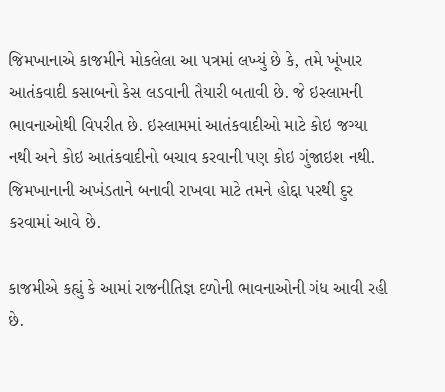જિમખાનાએ કાજમીને મોકલેલા આ પત્રમાં લખ્યું છે કે, તમે ખૂંખાર આતંકવાદી કસાબનો કેસ લડવાની તૈયારી બતાવી છે. જે ઇસ્લામની ભાવનાઓથી વિપરીત છે. ઇસ્લામમાં આતંકવાદીઓ માટે કોઇ જગ્યા નથી અને કોઇ આતંકવાદીનો બચાવ કરવાની પણ કોઇ ગુંજાઇશ નથી. જિમખાનાની અખંડતાને બનાવી રાખવા માટે તમને હોદ્દા પરથી દુર કરવામાં આવે છે.

કાજમીએ કહ્યું કે આમાં રાજનીતિજ્ઞ દળોની ભાવનાઓની ગંધ આવી રહી છે.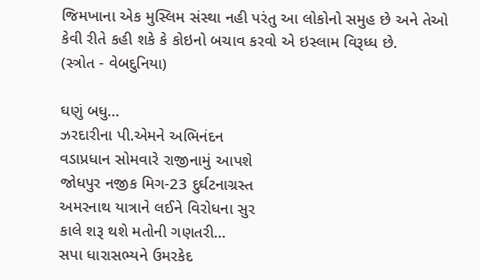જિમખાના એક મુસ્લિમ સંસ્થા નહી પરંતુ આ લોકોનો સમુહ છે અને તેઓ કેવી રીતે કહી શકે કે કોઇનો બચાવ કરવો એ ઇસ્લામ વિરૂધ્ધ છે.
(સ્ત્રોત - વેબદુનિયા)

ઘણું બધુ...
ઝરદારીના પી.એમને અભિનંદન
વડાપ્રધાન સોમવારે રાજીનામું આપશે
જોધપુર નજીક મિગ-23 દુર્ઘટનાગ્રસ્ત
અમરનાથ યાત્રાને લઈને વિરોધના સુર
કાલે શરૂ થશે મતોની ગણતરી...
સપા ધારાસભ્યને ઉમરકેદ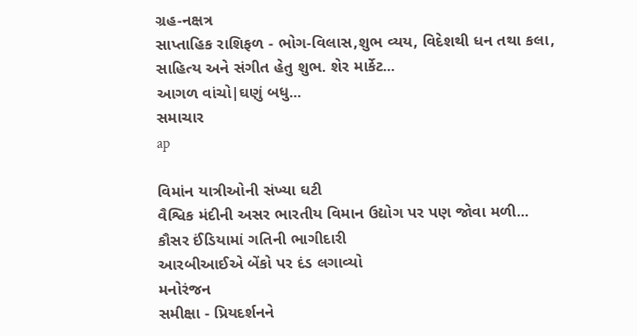ગ્રહ-નક્ષત્ર
સાપ્તાહિક રાશિફળ - ભોગ-વિલાસ,શુભ વ્યય, વિદેશથી ધન તથા કલા, સાહિત્ય અને સંગીત હેતુ શુભ. શેર માર્કેટ...
આગળ વાંચો|ઘણું બધુ...
સમાચાર
ap

વિમાંન યાત્રીઓની સંખ્યા ઘટી
વૈશ્વિક મંદીની અસર ભારતીય વિમાન ઉદ્યોગ પર પણ જોવા મળી...
કૌસર ઈંડિયામાં ગતિની ભાગીદારી
આરબીઆઈએ બેંકો પર દંડ લગાવ્યો
મનોરંજન
સમીક્ષા - પ્રિયદર્શનને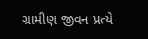ગ્રામીણ જીવન પ્રત્યે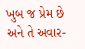ખુબ જ પ્રેમ છે અને તે અવાર-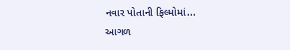નવાર પોતાની ફિલ્મોમાં...
આગળ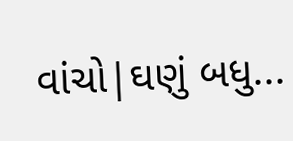વાંચો|ઘણું બધુ...